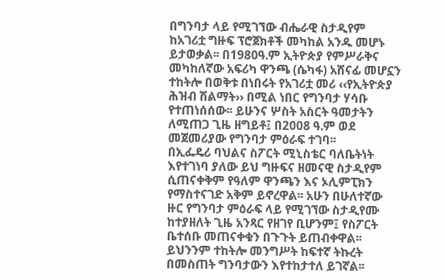በግንባታ ላይ የሚገኘው ብሔራዊ ስታዲየም ከአገሪቷ ግዙፍ ፕሮጀክቶች መካከል አንዱ መሆኑ ይታወቃል፡፡ በ1980ዓ.ም ኢትዮጵያ የምሥራቅና መካከለኛው አፍሪካ ዋንጫ (ሴካፋ) አሸናፊ መሆኗን ተከትሎ በወቅቱ በነበሩት የአገሪቷ መሪ ‹‹የኢትዮጵያ ሕዝብ ሽልማት›› በሚል ነበር የግንባታ ሃሳቡ የተጠነሰሰው፡፡ ይሁንና ሦስት አስርት ዓመታትን ለሚጠጋ ጊዜ ዘግይቶ፤ በ2008 ዓ.ም ወደ መጀመሪያው የግንባታ ምዕራፍ ተገባ፡፡
በኢፌዴሪ ባህልና ስፖርት ሚኒስቴር ባለቤትነት እየተገነባ ያለው ይህ ግዙፍና ዘመናዊ ስታዲየም ሲጠናቀቅም የዓለም ዋንጫን እና ኦሊምፒክን የማስተናገድ አቅም ይኖረዋል፡፡ አሁን በሁለተኛው ዙር የግንባታ ምዕራፍ ላይ የሚገኘው ስታዲየሙ ከተያዘለት ጊዜ አንጻር የዘገየ ቢሆንም፤ የስፖርት ቤተሰቡ መጠናቀቁን በጉጉት ይጠብቀዋል፡፡ ይህንንም ተከትሎ መንግሥት ከፍተኛ ትኩረት በመስጠት ግንባታውን እየተከታተለ ይገኛል፡፡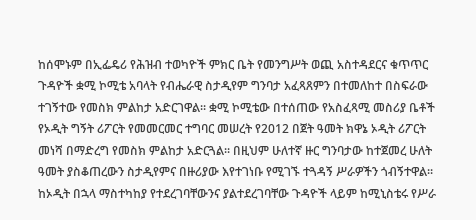ከሰሞኑም በኢፌዴሪ የሕዝብ ተወካዮች ምክር ቤት የመንግሥት ወጪ አስተዳደርና ቁጥጥር ጉዳዮች ቋሚ ኮሚቴ አባላት የብሔራዊ ስታዲየም ግንባታ አፈጻጸምን በተመለከተ በስፍራው ተገኝተው የመስክ ምልከታ አድርገዋል፡፡ ቋሚ ኮሚቴው በተሰጠው የአስፈጻሚ መስሪያ ቤቶች የኦዲት ግኝት ሪፖርት የመመርመር ተግባር መሠረት የ2012 በጀት ዓመት ክዋኔ ኦዲት ሪፖርት መነሻ በማድረግ የመስክ ምልከታ አድርጓል፡፡ በዚህም ሁለተኛ ዙር ግንባታው ከተጀመረ ሁለት ዓመት ያስቆጠረውን ስታዲየምና በዙሪያው እየተገነቡ የሚገኙ ተጓዳኝ ሥራዎችን ጎብኝተዋል፡፡
ከኦዲት በኋላ ማስተካከያ የተደረገባቸውንና ያልተደረገባቸው ጉዳዮች ላይም ከሚኒስቴሩ የሥራ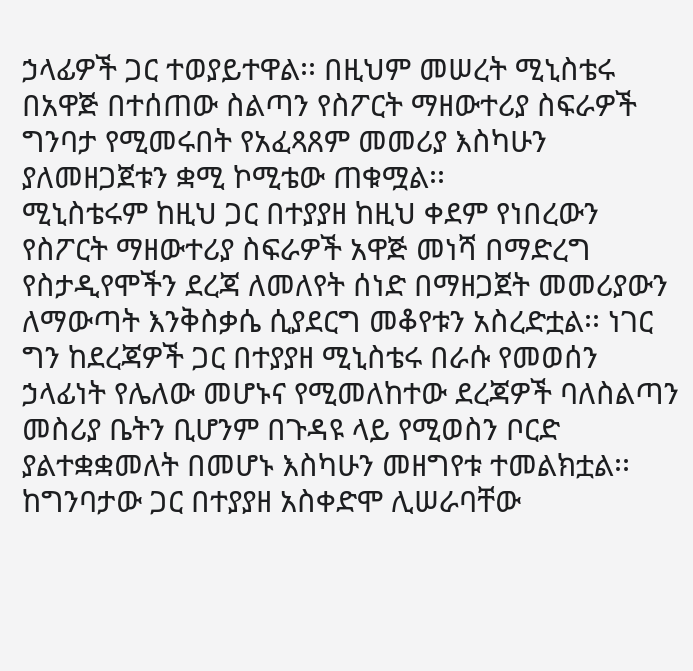ኃላፊዎች ጋር ተወያይተዋል፡፡ በዚህም መሠረት ሚኒስቴሩ በአዋጅ በተሰጠው ስልጣን የስፖርት ማዘውተሪያ ስፍራዎች ግንባታ የሚመሩበት የአፈጻጸም መመሪያ እስካሁን ያለመዘጋጀቱን ቋሚ ኮሚቴው ጠቁሟል፡፡
ሚኒስቴሩም ከዚህ ጋር በተያያዘ ከዚህ ቀደም የነበረውን የስፖርት ማዘውተሪያ ስፍራዎች አዋጅ መነሻ በማድረግ የስታዲየሞችን ደረጃ ለመለየት ሰነድ በማዘጋጀት መመሪያውን ለማውጣት እንቅስቃሴ ሲያደርግ መቆየቱን አስረድቷል፡፡ ነገር ግን ከደረጃዎች ጋር በተያያዘ ሚኒስቴሩ በራሱ የመወሰን ኃላፊነት የሌለው መሆኑና የሚመለከተው ደረጃዎች ባለስልጣን መስሪያ ቤትን ቢሆንም በጉዳዩ ላይ የሚወስን ቦርድ ያልተቋቋመለት በመሆኑ እስካሁን መዘግየቱ ተመልክቷል፡፡
ከግንባታው ጋር በተያያዘ አስቀድሞ ሊሠራባቸው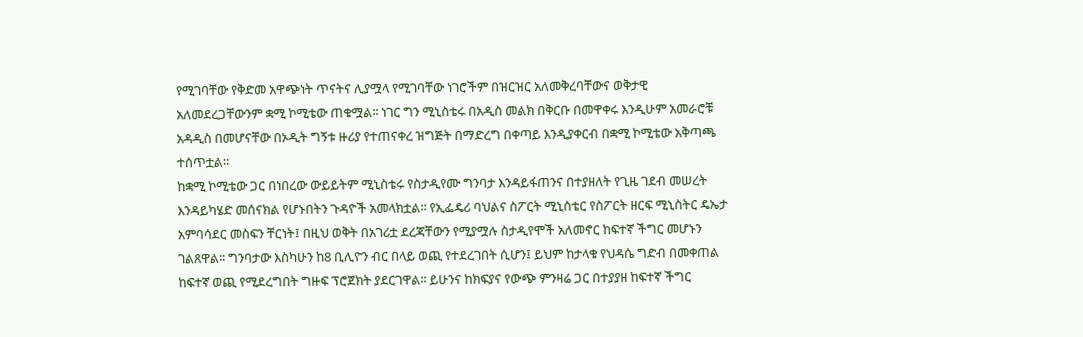የሚገባቸው የቅድመ አዋጭነት ጥናትና ሊያሟላ የሚገባቸው ነገሮችም በዝርዝር አለመቅረባቸውና ወቅታዊ አለመደረጋቸውንም ቋሚ ኮሚቴው ጠቁሟል፡፡ ነገር ግን ሚኒስቴሩ በአዲስ መልክ በቅርቡ በመዋቀሩ እንዲሁም አመራሮቹ አዳዲስ በመሆናቸው በኦዲት ግኝቱ ዙሪያ የተጠናቀረ ዝግጅት በማድረግ በቀጣይ እንዲያቀርብ በቋሚ ኮሚቴው አቅጣጫ ተሰጥቷል፡፡
ከቋሚ ኮሚቴው ጋር በነበረው ውይይትም ሚኒስቴሩ የስታዲየሙ ግንባታ እንዳይፋጠንና በተያዘለት የጊዜ ገደብ መሠረት እንዳይካሄድ መሰናክል የሆኑበትን ጉዳዮች አመላክቷል፡፡ የኢፌዴሪ ባህልና ስፖርት ሚኒስቴር የስፖርት ዘርፍ ሚኒስትር ዴኤታ አምባሳደር መስፍን ቸርነት፤ በዚህ ወቅት በአገሪቷ ደረጃቸውን የሚያሟሉ ስታዲየሞች አለመኖር ከፍተኛ ችግር መሆኑን ገልጸዋል፡፡ ግንባታው እስካሁን ከ8 ቢሊዮን ብር በላይ ወጪ የተደረገበት ሲሆን፤ ይህም ከታላቁ የህዳሴ ግድብ በመቀጠል ከፍተኛ ወጪ የሚደረግበት ግዙፍ ፕሮጀክት ያደርገዋል፡፡ ይሁንና ከክፍያና የውጭ ምንዛሬ ጋር በተያያዘ ከፍተኛ ችግር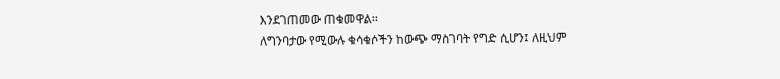እንደገጠመው ጠቁመዋል፡፡
ለግንባታው የሚውሉ ቁሳቁሶችን ከውጭ ማስገባት የግድ ሲሆን፤ ለዚህም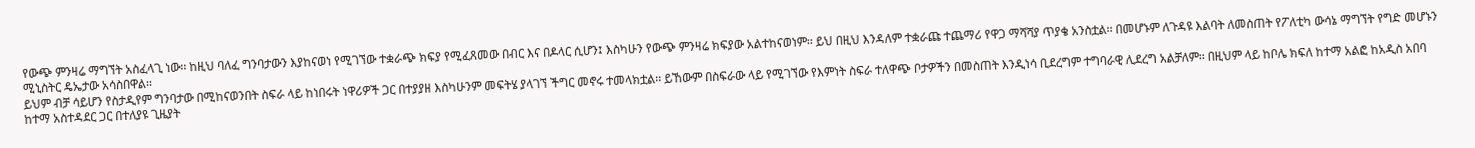የውጭ ምንዛሬ ማግኘት አስፈላጊ ነው፡፡ ከዚህ ባለፈ ግንባታውን እያከናወነ የሚገኘው ተቋራጭ ክፍያ የሚፈጸመው በብር እና በዶላር ሲሆን፤ እስካሁን የውጭ ምንዛሬ ክፍያው አልተከናወነም፡፡ ይህ በዚህ እንዳለም ተቋራጩ ተጨማሪ የዋጋ ማሻሻያ ጥያቄ አንስቷል፡፡ በመሆኑም ለጉዳዩ እልባት ለመስጠት የፖለቲካ ውሳኔ ማግኘት የግድ መሆኑን ሚኒስትር ዴኤታው አሳስበዋል፡፡
ይህም ብቻ ሳይሆን የስታዲየም ግንባታው በሚከናወንበት ስፍራ ላይ ከነበሩት ነዋሪዎች ጋር በተያያዘ እስካሁንም መፍትሄ ያላገኘ ችግር መኖሩ ተመላክቷል፡፡ ይኸውም በስፍራው ላይ የሚገኘው የእምነት ስፍራ ተለዋጭ ቦታዎችን በመስጠት እንዲነሳ ቢደረግም ተግባራዊ ሊደረግ አልቻለም፡፡ በዚህም ላይ ከቦሌ ክፍለ ከተማ አልፎ ከአዲስ አበባ ከተማ አስተዳደር ጋር በተለያዩ ጊዜያት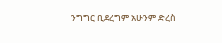ንግግር ቢደረግም አሁንም ድረስ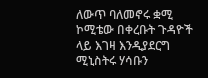ለውጥ ባለመኖሩ ቋሚ ኮሚቴው በቀረቡት ጉዳዮች ላይ እገዛ እንዲያደርግ ሚኒስትሩ ሃሳቡን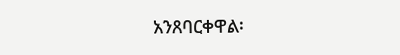አንጸባርቀዋል፡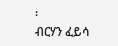፡
ብርሃን ፈይሳ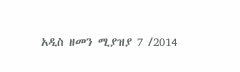አዲስ ዘመን ሚያዝያ 7 /2014